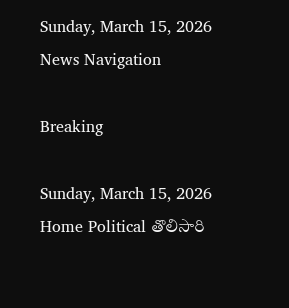Sunday, March 15, 2026
News Navigation

Breaking

Sunday, March 15, 2026
Home Political తొలిసారి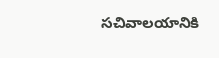సచివాలయానికి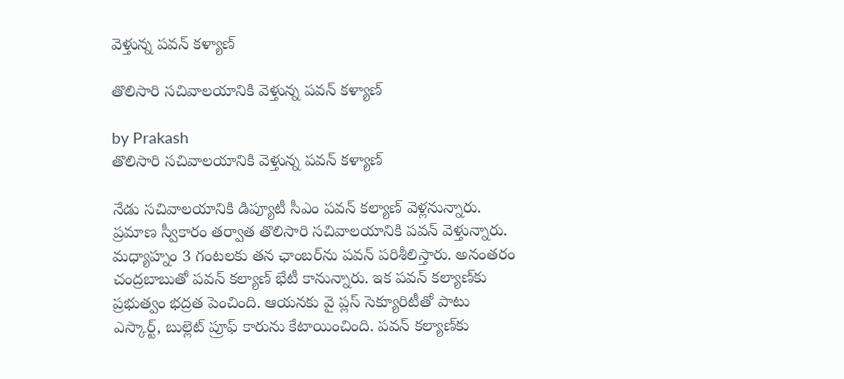వెళ్తున్న పవన్ కళ్యాణ్

తొలిసారి సచివాలయానికి వెళ్తున్న పవన్ కళ్యాణ్

by Prakash
తొలిసారి సచివాలయానికి వెళ్తున్న పవన్ కళ్యాణ్

నేడు సచివాలయానికి డిప్యూటీ సీఎం పవన్ కల్యాణ్ వెళ్లనున్నారు. ప్రమాణ స్వీకారం తర్వాత తొలిసారి సచివాలయానికి పవన్ వెళ్తున్నారు. మధ్యాహ్నం 3 గంటలకు తన ఛాంబర్‌ను పవన్ పరిశీలిస్తారు. అనంతరం చంద్రబాబుతో పవన్ కల్యాణ్ భేటీ కానున్నారు. ఇక ప‌వ‌న్ క‌ల్యాణ్‌కు ప్ర‌భుత్వం భ‌ద్ర‌త పెంచింది. ఆయ‌న‌కు వై ప్ల‌స్ సెక్యూరిటీతో పాటు ఎస్కార్ట్‌, బుల్లెట్ ప్రూఫ్ కారును కేటాయించింది. పవన్ కల్యాణ్‌కు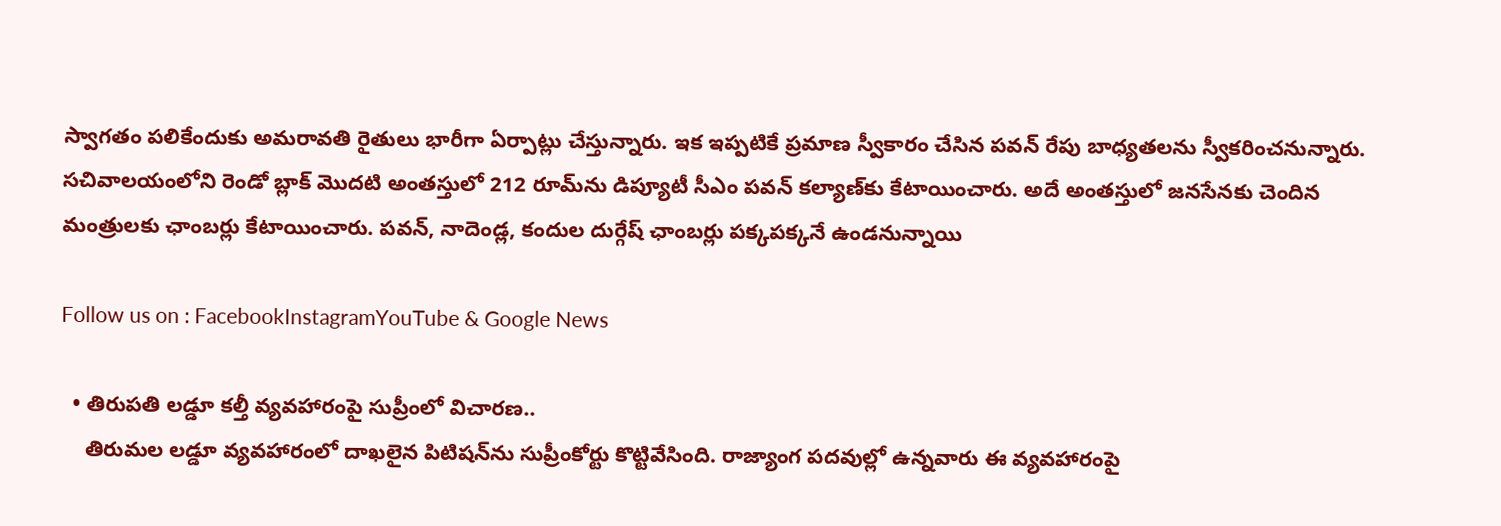స్వాగతం పలికేందుకు అమరావతి రైతులు భారీగా ఏర్పాట్లు చేస్తున్నారు. ఇక ఇప్పటికే ప్రమాణ స్వీకారం చేసిన పవన్ రేపు బాధ్యతలను స్వీకరించనున్నారు. సచివాలయంలోని రెండో బ్లాక్ మొదటి అంతస్తులో 212 రూమ్‌ను డిప్యూటీ సీఎం పవన్ కల్యాణ్‌కు కేటాయించారు. అదే అంతస్తులో జనసేనకు చెందిన మంత్రులకు ఛాంబర్లు కేటాయించారు. పవన్, నాదెండ్ల, కందుల దుర్గేష్ ఛాంబర్లు పక్కపక్కనే ఉండనున్నాయి

Follow us on : FacebookInstagramYouTube & Google News

  • తిరుపతి లడ్డూ కల్తీ వ్యవహారంపై సుప్రీంలో విచారణ..
    తిరుమల లడ్డూ వ్యవహారంలో దాఖలైన పిటిషన్‌ను సుప్రీంకోర్టు కొట్టివేసింది. రాజ్యాంగ పదవుల్లో ఉన్నవారు ఈ వ్యవహారంపై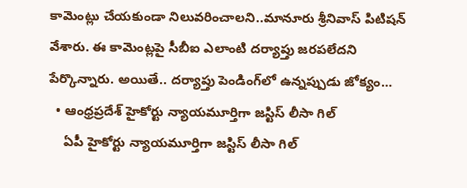కామెంట్లు చేయకుండా నిలువరించాలని..మానూరు శ్రీనివాస్‌ పిటిషన్‌ వేశారు. ఈ కామెంట్లపై సీబీఐ ఎలాంటి దర్యాప్తు జరపలేదని పేర్కొన్నారు. అయితే.. దర్యాప్తు పెండింగ్‌లో ఉన్నప్పుడు జోక్యం…
  • ఆంధ్రప్రదేశ్ హైకోర్టు న్యాయమూర్తిగా జస్టిస్ లీసా గిల్
    ఏపీ హైకోర్టు న్యాయమూర్తిగా జస్టిస్ లీసా గిల్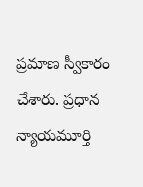ప్రమాణ స్వీకారం చేశారు. ప్రధాన న్యాయమూర్తి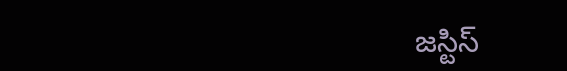జస్టిస్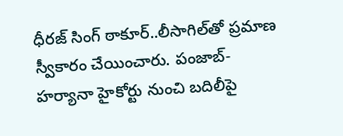ధీరజ్ సింగ్ ఠాకూర్..లీసాగిల్‌తో ప్రమాణ స్వీకారం చేయించారు. పంజాబ్- హర్యానా హైకోర్టు నుంచి బదిలీపై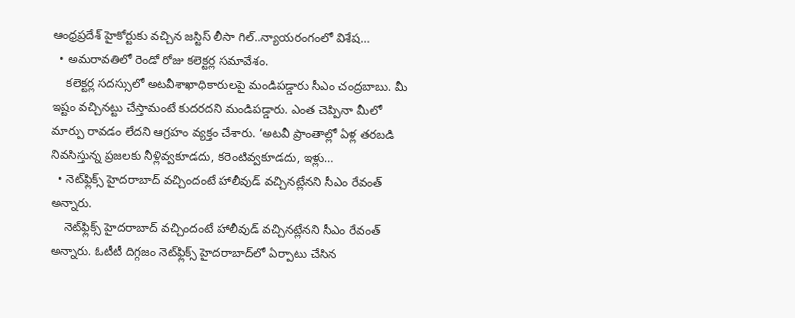ఆంధ్రప్రదేశ్ హైకోర్టుకు వచ్చిన జస్టిస్ లీసా గిల్..న్యాయరంగంలో విశేష…
  • అమరావతిలో రెండో రోజు కలెక్టర్ల సమావేశం.
    కలెక్టర్ల సదస్సులో అటవీశాఖాధికారులపై మండిపడ్డారు సీఎం చంద్రబాబు. మీ ఇష్టం వచ్చినట్టు చేస్తామంటే కుదరదని మండిపడ్డారు. ఎంత చెప్పినా మీలో మార్పు రావడం లేదని ఆగ్రహం వ్యక్తం చేశారు. ‘అటవీ ప్రాంతాల్లో ఏళ్ల తరబడి నివసిస్తున్న ప్రజలకు నీళ్లివ్వకూడదు, కరెంటివ్వకూడదు, ఇళ్లు…
  • నెట్‌ఫ్లిక్స్‌ హైదరాబాద్‌ వచ్చిందంటే హాలీవుడ్‌ వచ్చినట్లేనని సీఎం రేవంత్ అన్నారు.
    నెట్‌ఫ్లిక్స్‌ హైదరాబాద్‌ వచ్చిందంటే హాలీవుడ్‌ వచ్చినట్లేనని సీఎం రేవంత్ అన్నారు. ఓటీటీ దిగ్గజం నెట్‌ఫ్లిక్స్ హైదరాబాద్‌లో ఏర్పాటు చేసిన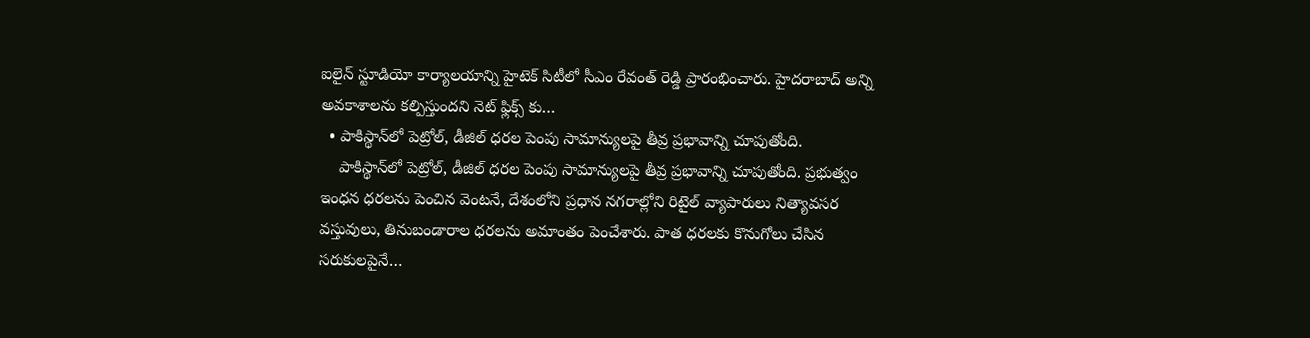ఐలైన్ స్టూడియో కార్యాలయాన్ని హైటెక్ సిటీలో సీఎం రేవంత్ రెడ్డి ప్రారంభించారు. హైదరాబాద్ అన్ని అవకాశాలను కల్పిస్తుందని నెట్ ఫ్లిక్స్ కు…
  • పాకిస్థాన్‌లో పెట్రోల్, డీజిల్ ధరల పెంపు సామాన్యులపై తీవ్ర ప్రభావాన్ని చూపుతోంది.
    పాకిస్థాన్‌లో పెట్రోల్, డీజిల్ ధరల పెంపు సామాన్యులపై తీవ్ర ప్రభావాన్ని చూపుతోంది. ప్రభుత్వం ఇంధన ధరలను పెంచిన వెంటనే, దేశంలోని ప్రధాన నగరాల్లోని రిటైల్ వ్యాపారులు నిత్యావసర వస్తువులు, తినుబండారాల ధరలను అమాంతం పెంచేశారు. పాత ధరలకు కొనుగోలు చేసిన సరుకులపైనే…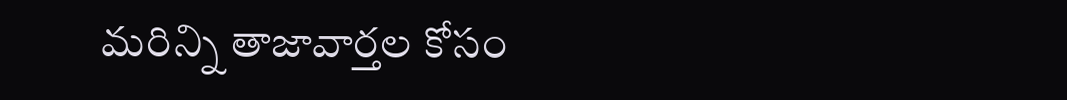మరిన్ని తాజావార్తల కోసం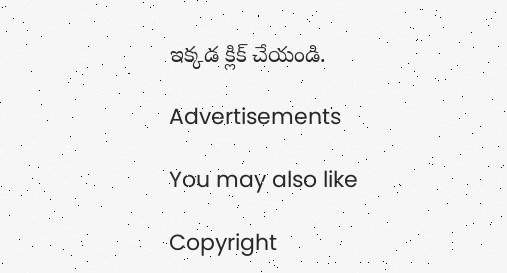ఇక్కడ క్లిక్ చేయండి.

Advertisements

You may also like

Copyright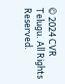© 2024 CVR Telugu. All Rights Reserved.